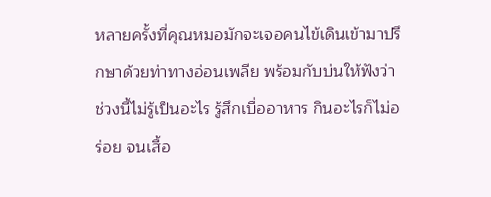หลายครั้งที่คุณหมอมักจะเจอคนไข้เดินเข้ามาปรึกษาด้วยท่าทางอ่อนเพลีย พร้อมกับบ่นให้ฟังว่า ช่วงนี้ไม่รู้เป็นอะไร รู้สึกเบื่ออาหาร กินอะไรก็ไม่อร่อย จนเสื้อ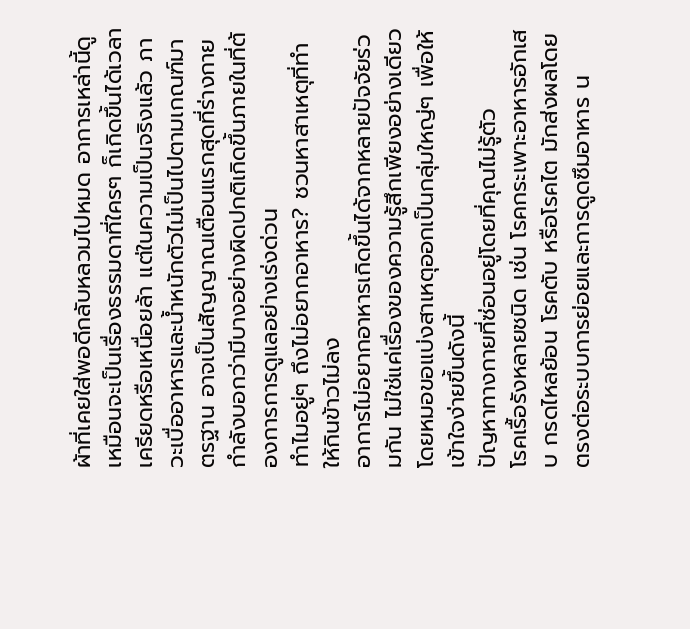ผ้าที่เคยใส่พอดีกลับหลวมไปหมด อาการเหล่านี้ดูเหมือนจะเป็นเรื่องธรรมดาที่ใครๆ ก็เกิดขึ้นได้เวลาเครียดหรือเหนื่อยล้า แต่ในความเป็นจริงแล้ว ภาวะเบื่ออาหารและน้ำหนักตัวไม่เป็นไปตามเกณฑ์มาตรฐาน อาจเป็นสัญญาณเตือนแรกสุดที่ร่างกายกำลังบอกว่ามีบางอย่างผิดปกติเกิดขึ้นภายในที่ต้องการการดูแลอย่างเร่งด่วน
ทำไมอยู่ๆ ถึงไม่อยากอาหาร? ชวนหาสาเหตุที่ทำให้กินข้าวไม่ลง
อาการไม่อยากอาหารเกิดขึ้นได้จากหลายปัจจัยร่วมกัน ไม่ใช่แค่เรื่องของความรู้สึกเพียงอย่างเดียว โดยหมอขอแบ่งสาเหตุออกเป็นกลุ่มใหญ่ๆ เพื่อให้เข้าใจง่ายขึ้นดังนี้
ปัญหาทางกายที่ซ่อนอยู่โดยที่คุณไม่รู้ตัว
โรคเรื้อรังหลายชนิด เช่น โรคกระเพาะอาหารอักเสบ กรดไหลย้อน โรคตับ หรือโรคไต มักส่งผลโดยตรงต่อระบบการย่อยและการดูดซึมอาหาร น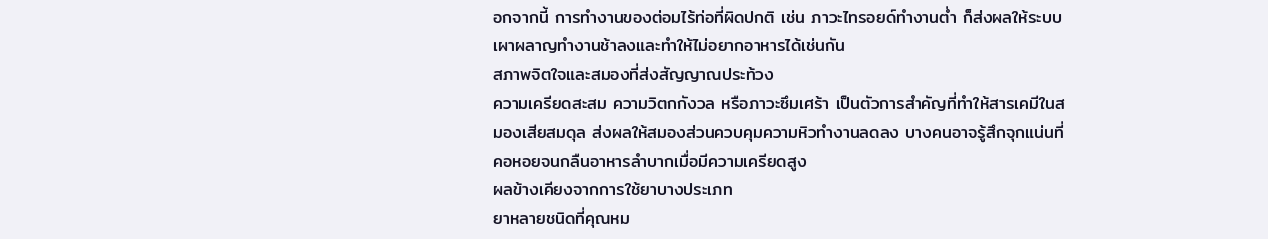อกจากนี้ การทำงานของต่อมไร้ท่อที่ผิดปกติ เช่น ภาวะไทรอยด์ทำงานต่ำ ก็ส่งผลให้ระบบเผาผลาญทำงานช้าลงและทำให้ไม่อยากอาหารได้เช่นกัน
สภาพจิตใจและสมองที่ส่งสัญญาณประท้วง
ความเครียดสะสม ความวิตกกังวล หรือภาวะซึมเศร้า เป็นตัวการสำคัญที่ทำให้สารเคมีในสมองเสียสมดุล ส่งผลให้สมองส่วนควบคุมความหิวทำงานลดลง บางคนอาจรู้สึกจุกแน่นที่คอหอยจนกลืนอาหารลำบากเมื่อมีความเครียดสูง
ผลข้างเคียงจากการใช้ยาบางประเภท
ยาหลายชนิดที่คุณหม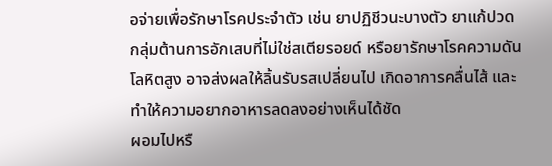อจ่ายเพื่อรักษาโรคประจำตัว เช่น ยาปฏิชีวนะบางตัว ยาแก้ปวดกลุ่มต้านการอักเสบที่ไม่ใช่สเตียรอยด์ หรือยารักษาโรคความดันโลหิตสูง อาจส่งผลให้ลิ้นรับรสเปลี่ยนไป เกิดอาการคลื่นไส้ และทำให้ความอยากอาหารลดลงอย่างเห็นได้ชัด
ผอมไปหรื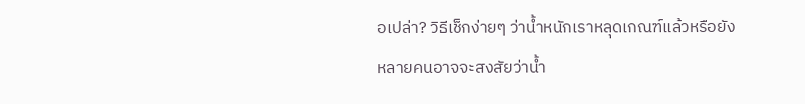อเปล่า? วิธีเช็กง่ายๆ ว่าน้ำหนักเราหลุดเกณฑ์แล้วหรือยัง
หลายคนอาจจะสงสัยว่าน้ำ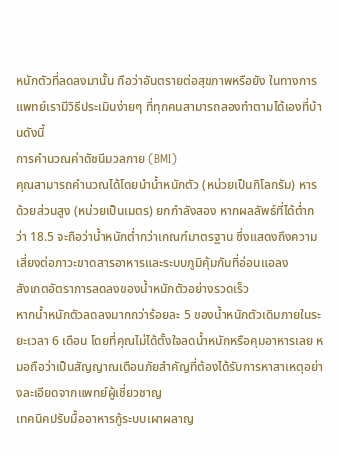หนักตัวที่ลดลงมานั้น ถือว่าอันตรายต่อสุขภาพหรือยัง ในทางการแพทย์เรามีวิธีประเมินง่ายๆ ที่ทุกคนสามารถลองทำตามได้เองที่บ้านดังนี้
การคำนวณค่าดัชนีมวลกาย (BMI)
คุณสามารถคำนวณได้โดยนำน้ำหนักตัว (หน่วยเป็นกิโลกรัม) หารด้วยส่วนสูง (หน่วยเป็นเมตร) ยกกำลังสอง หากผลลัพธ์ที่ได้ต่ำกว่า 18.5 จะถือว่าน้ำหนักต่ำกว่าเกณฑ์มาตรฐาน ซึ่งแสดงถึงความเสี่ยงต่อภาวะขาดสารอาหารและระบบภูมิคุ้มกันที่อ่อนแอลง
สังเกตอัตราการลดลงของน้ำหนักตัวอย่างรวดเร็ว
หากน้ำหนักตัวลดลงมากกว่าร้อยละ 5 ของน้ำหนักตัวเดิมภายในระยะเวลา 6 เดือน โดยที่คุณไม่ได้ตั้งใจลดน้ำหนักหรือคุมอาหารเลย หมอถือว่าเป็นสัญญาณเตือนภัยสำคัญที่ต้องได้รับการหาสาเหตุอย่างละเอียดจากแพทย์ผู้เชี่ยวชาญ
เทคนิคปรับมื้ออาหารกู้ระบบเผาผลาญ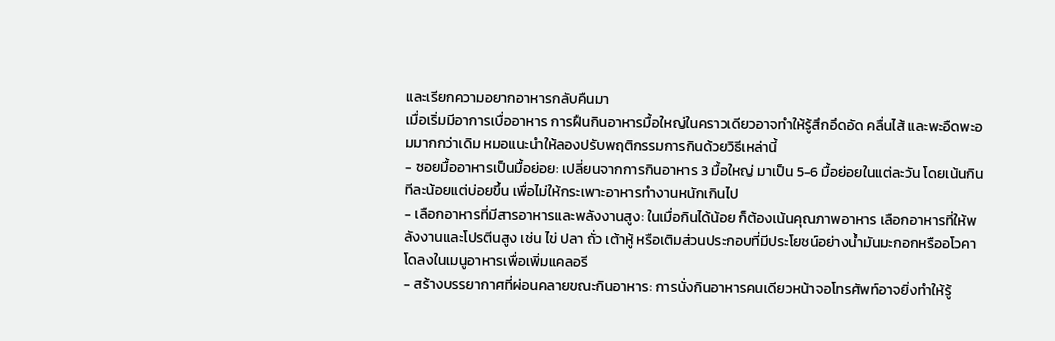และเรียกความอยากอาหารกลับคืนมา
เมื่อเริ่มมีอาการเบื่ออาหาร การฝืนกินอาหารมื้อใหญ่ในคราวเดียวอาจทำให้รู้สึกอึดอัด คลื่นไส้ และพะอืดพะอมมากกว่าเดิม หมอแนะนำให้ลองปรับพฤติกรรมการกินด้วยวิธีเหล่านี้
- ซอยมื้ออาหารเป็นมื้อย่อย: เปลี่ยนจากการกินอาหาร 3 มื้อใหญ่ มาเป็น 5-6 มื้อย่อยในแต่ละวัน โดยเน้นกินทีละน้อยแต่บ่อยขึ้น เพื่อไม่ให้กระเพาะอาหารทำงานหนักเกินไป
- เลือกอาหารที่มีสารอาหารและพลังงานสูง: ในเมื่อกินได้น้อย ก็ต้องเน้นคุณภาพอาหาร เลือกอาหารที่ให้พลังงานและโปรตีนสูง เช่น ไข่ ปลา ถั่ว เต้าหู้ หรือเติมส่วนประกอบที่มีประโยชน์อย่างน้ำมันมะกอกหรืออโวคาโดลงในเมนูอาหารเพื่อเพิ่มแคลอรี
- สร้างบรรยากาศที่ผ่อนคลายขณะกินอาหาร: การนั่งกินอาหารคนเดียวหน้าจอโทรศัพท์อาจยิ่งทำให้รู้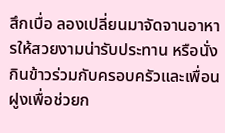สึกเบื่อ ลองเปลี่ยนมาจัดจานอาหารให้สวยงามน่ารับประทาน หรือนั่งกินข้าวร่วมกับครอบครัวและเพื่อนฝูงเพื่อช่วยก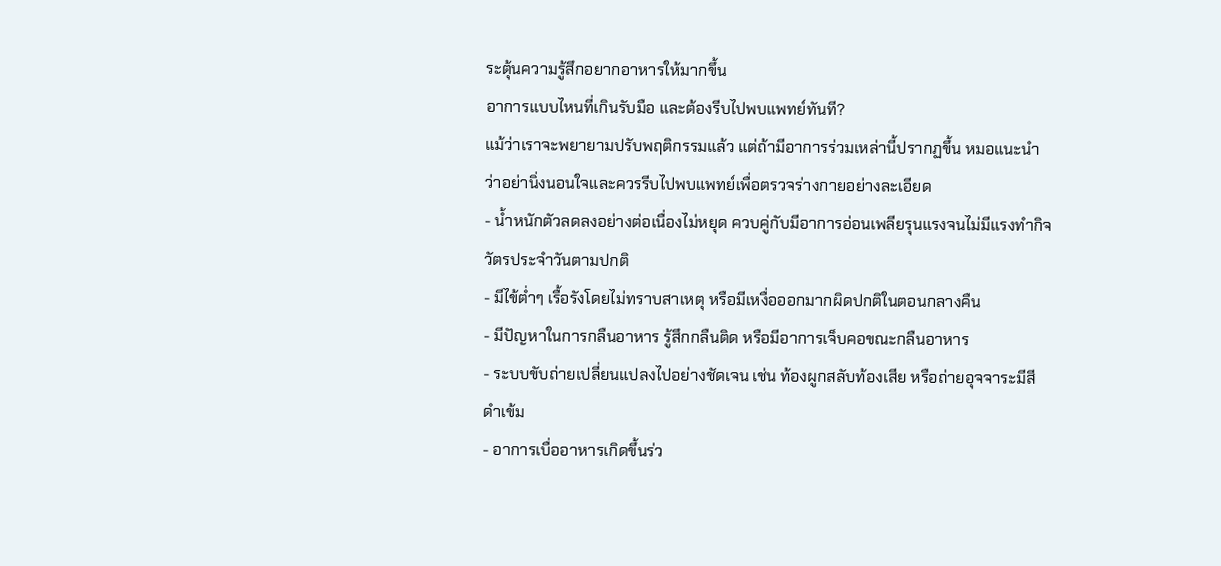ระตุ้นความรู้สึกอยากอาหารให้มากขึ้น
อาการแบบไหนที่เกินรับมือ และต้องรีบไปพบแพทย์ทันที?
แม้ว่าเราจะพยายามปรับพฤติกรรมแล้ว แต่ถ้ามีอาการร่วมเหล่านี้ปรากฏขึ้น หมอแนะนำว่าอย่านิ่งนอนใจและควรรีบไปพบแพทย์เพื่อตรวจร่างกายอย่างละเอียด
- น้ำหนักตัวลดลงอย่างต่อเนื่องไม่หยุด ควบคู่กับมีอาการอ่อนเพลียรุนแรงจนไม่มีแรงทำกิจวัตรประจำวันตามปกติ
- มีไข้ต่ำๆ เรื้อรังโดยไม่ทราบสาเหตุ หรือมีเหงื่อออกมากผิดปกติในตอนกลางคืน
- มีปัญหาในการกลืนอาหาร รู้สึกกลืนติด หรือมีอาการเจ็บคอขณะกลืนอาหาร
- ระบบขับถ่ายเปลี่ยนแปลงไปอย่างชัดเจน เช่น ท้องผูกสลับท้องเสีย หรือถ่ายอุจจาระมีสีดำเข้ม
- อาการเบื่ออาหารเกิดขึ้นร่ว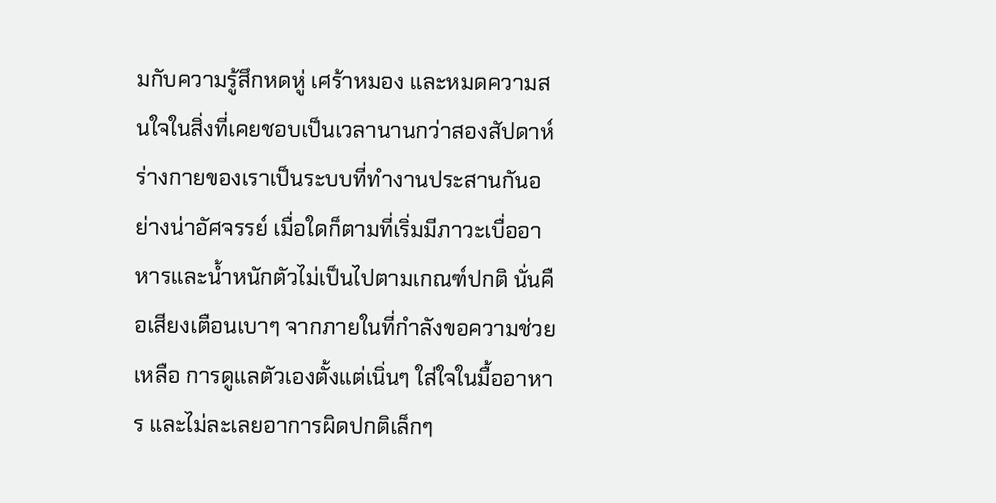มกับความรู้สึกหดหู่ เศร้าหมอง และหมดความสนใจในสิ่งที่เคยชอบเป็นเวลานานกว่าสองสัปดาห์
ร่างกายของเราเป็นระบบที่ทำงานประสานกันอย่างน่าอัศจรรย์ เมื่อใดก็ตามที่เริ่มมีภาวะเบื่ออาหารและน้ำหนักตัวไม่เป็นไปตามเกณฑ์ปกติ นั่นคือเสียงเตือนเบาๆ จากภายในที่กำลังขอความช่วยเหลือ การดูแลตัวเองตั้งแต่เนิ่นๆ ใส่ใจในมื้ออาหาร และไม่ละเลยอาการผิดปกติเล็กๆ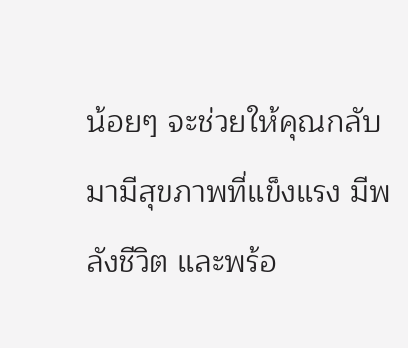น้อยๆ จะช่วยให้คุณกลับมามีสุขภาพที่แข็งแรง มีพลังชีวิต และพร้อ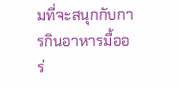มที่จะสนุกกับการกินอาหารมื้ออร่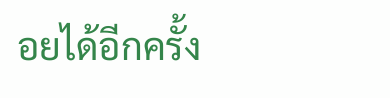อยได้อีกครั้ง